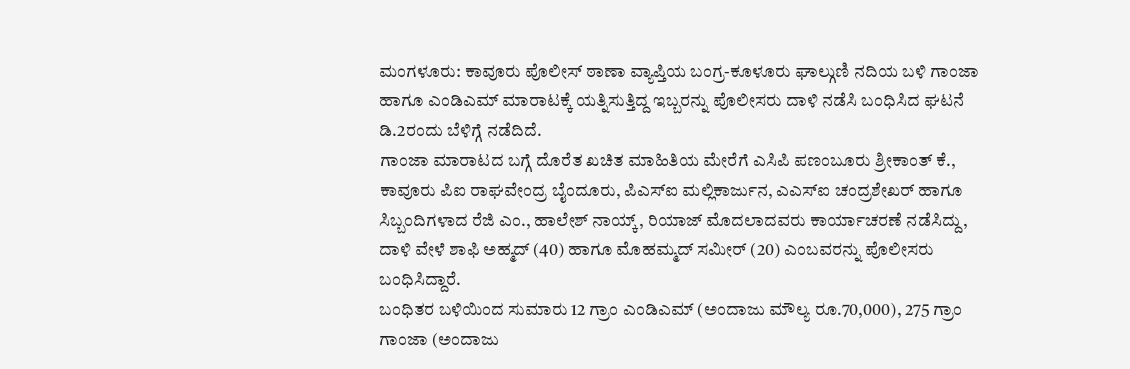ಮಂಗಳೂರು: ಕಾವೂರು ಪೊಲೀಸ್ ಠಾಣಾ ವ್ಯಾಪ್ತಿಯ ಬಂಗ್ರ-ಕೂಳೂರು ಘಾಲ್ಗುಣಿ ನದಿಯ ಬಳಿ ಗಾಂಜಾ ಹಾಗೂ ಎಂಡಿಎಮ್ ಮಾರಾಟಕ್ಕೆ ಯತ್ನಿಸುತ್ತಿದ್ದ ಇಬ್ಬರನ್ನು ಪೊಲೀಸರು ದಾಳಿ ನಡೆಸಿ ಬಂಧಿಸಿದ ಘಟನೆ ಡಿ.2ರಂದು ಬೆಳಿಗ್ಗೆ ನಡೆದಿದೆ.
ಗಾಂಜಾ ಮಾರಾಟದ ಬಗ್ಗೆ ದೊರೆತ ಖಚಿತ ಮಾಹಿತಿಯ ಮೇರೆಗೆ ಎಸಿಪಿ ಪಣಂಬೂರು ಶ್ರೀಕಾಂತ್ ಕೆ., ಕಾವೂರು ಪಿಐ ರಾಘವೇಂದ್ರ ಬೈಂದೂರು, ಪಿಎಸ್ಐ ಮಲ್ಲಿಕಾರ್ಜುನ, ಎಎಸ್ಐ ಚಂದ್ರಶೇಖರ್ ಹಾಗೂ ಸಿಬ್ಬಂದಿಗಳಾದ ರೆಜಿ ಎಂ., ಹಾಲೇಶ್ ನಾಯ್ಕ್, ರಿಯಾಜ್ ಮೊದಲಾದವರು ಕಾರ್ಯಾಚರಣೆ ನಡೆಸಿದ್ದು, ದಾಳಿ ವೇಳೆ ಶಾಫಿ ಅಹ್ಮದ್ (40) ಹಾಗೂ ಮೊಹಮ್ಮದ್ ಸಮೀರ್ (20) ಎಂಬವರನ್ನು ಪೊಲೀಸರು ಬಂಧಿಸಿದ್ದಾರೆ.
ಬಂಧಿತರ ಬಳಿಯಿಂದ ಸುಮಾರು 12 ಗ್ರಾಂ ಎಂಡಿಎಮ್ (ಅಂದಾಜು ಮೌಲ್ಯ ರೂ.70,000), 275 ಗ್ರಾಂ ಗಾಂಜಾ (ಅಂದಾಜು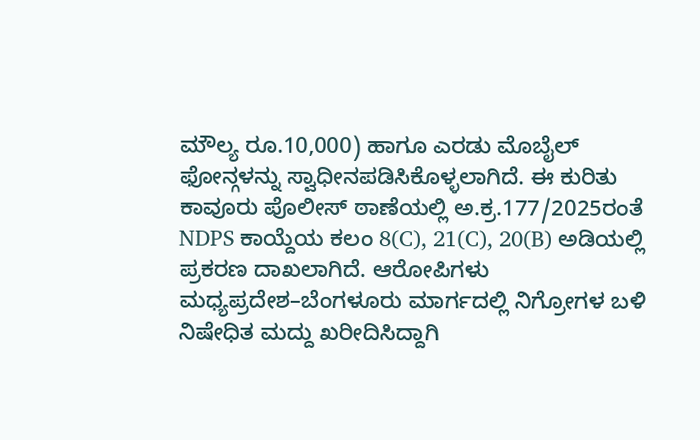ಮೌಲ್ಯ ರೂ.10,000) ಹಾಗೂ ಎರಡು ಮೊಬೈಲ್ ಫೋನ್ಗಳನ್ನು ಸ್ವಾಧೀನಪಡಿಸಿಕೊಳ್ಳಲಾಗಿದೆ. ಈ ಕುರಿತು ಕಾವೂರು ಪೊಲೀಸ್ ಠಾಣೆಯಲ್ಲಿ ಅ.ಕ್ರ.177/2025ರಂತೆ NDPS ಕಾಯ್ದೆಯ ಕಲಂ 8(C), 21(C), 20(B) ಅಡಿಯಲ್ಲಿ ಪ್ರಕರಣ ದಾಖಲಾಗಿದೆ. ಆರೋಪಿಗಳು ಮಧ್ಯಪ್ರದೇಶ–ಬೆಂಗಳೂರು ಮಾರ್ಗದಲ್ಲಿ ನಿಗ್ರೋಗಳ ಬಳಿ ನಿಷೇಧಿತ ಮದ್ದು ಖರೀದಿಸಿದ್ದಾಗಿ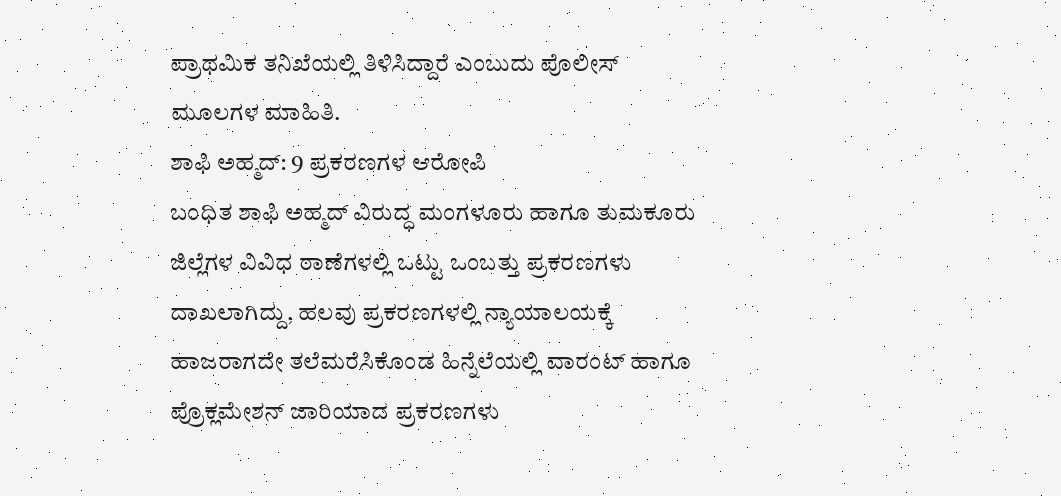ಪ್ರಾಥಮಿಕ ತನಿಖೆಯಲ್ಲಿ ತಿಳಿಸಿದ್ದಾರೆ ಎಂಬುದು ಪೊಲೀಸ್ ಮೂಲಗಳ ಮಾಹಿತಿ.
ಶಾಫಿ ಅಹ್ಮದ್: 9 ಪ್ರಕರಣಗಳ ಆರೋಪಿ
ಬಂಧಿತ ಶಾಫಿ ಅಹ್ಮದ್ ವಿರುದ್ಧ ಮಂಗಳೂರು ಹಾಗೂ ತುಮಕೂರು ಜಿಲ್ಲೆಗಳ ವಿವಿಧ ಠಾಣೆಗಳಲ್ಲಿ ಒಟ್ಟು ಒಂಬತ್ತು ಪ್ರಕರಣಗಳು ದಾಖಲಾಗಿದ್ದು, ಹಲವು ಪ್ರಕರಣಗಳಲ್ಲಿ ನ್ಯಾಯಾಲಯಕ್ಕೆ ಹಾಜರಾಗದೇ ತಲೆಮರೆಸಿಕೊಂಡ ಹಿನ್ನೆಲೆಯಲ್ಲಿ ವಾರಂಟ್ ಹಾಗೂ ಪ್ರೊಕ್ಲಮೇಶನ್ ಜಾರಿಯಾದ ಪ್ರಕರಣಗಳು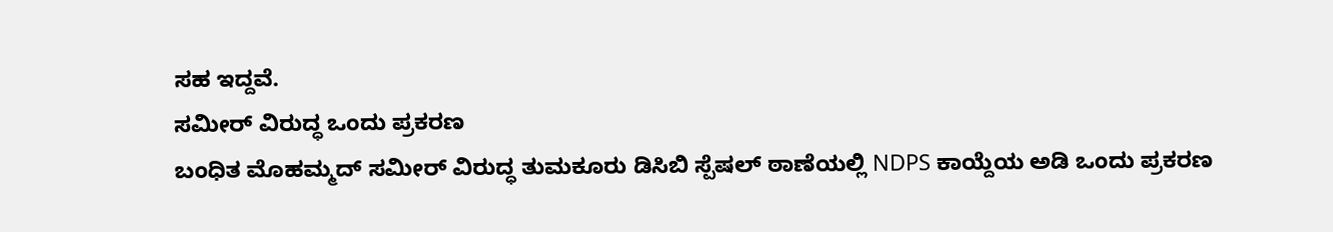ಸಹ ಇದ್ದವೆ.
ಸಮೀರ್ ವಿರುದ್ಧ ಒಂದು ಪ್ರಕರಣ
ಬಂಧಿತ ಮೊಹಮ್ಮದ್ ಸಮೀರ್ ವಿರುದ್ಧ ತುಮಕೂರು ಡಿಸಿಬಿ ಸ್ಪೆಷಲ್ ಠಾಣೆಯಲ್ಲಿ NDPS ಕಾಯ್ದೆಯ ಅಡಿ ಒಂದು ಪ್ರಕರಣ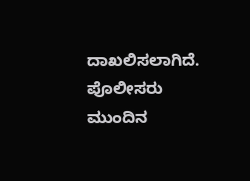ದಾಖಲಿಸಲಾಗಿದೆ.
ಪೊಲೀಸರು ಮುಂದಿನ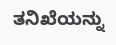ತನಿಖೆಯನ್ನು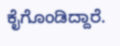ಕೈಗೊಂಡಿದ್ದಾರೆ.